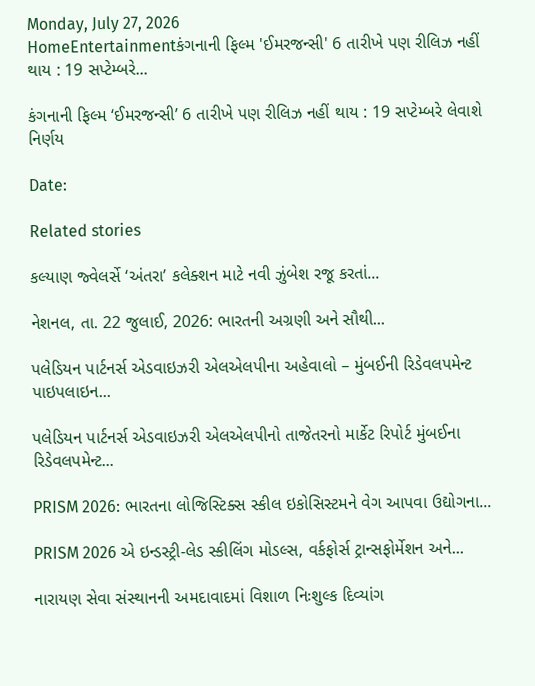Monday, July 27, 2026
HomeEntertainmentકંગનાની ફિલ્મ 'ઈમરજન્સી' 6 તારીખે પણ રીલિઝ નહીં થાય : 19 સપ્ટેમ્બરે...

કંગનાની ફિલ્મ ‘ઈમરજન્સી’ 6 તારીખે પણ રીલિઝ નહીં થાય : 19 સપ્ટેમ્બરે લેવાશે નિર્ણય

Date:

Related stories

કલ્યાણ જ્વેલર્સે ‘અંતરા’ કલેક્શન માટે નવી ઝુંબેશ રજૂ કરતાં...

નેશનલ, તા. 22 જુલાઈ, 2026: ભારતની અગ્રણી અને સૌથી...

પલેડિયન પાર્ટનર્સ એડવાઇઝરી એલએલપીના અહેવાલો – મુંબઈની રિડેવલપમેન્ટ પાઇપલાઇન...

પલેડિયન પાર્ટનર્સ એડવાઇઝરી એલએલપીનો તાજેતરનો માર્કેટ રિપોર્ટ મુંબઈના રિડેવલપમેન્ટ...

PRISM 2026: ભારતના લોજિસ્ટિક્સ સ્કીલ ઇકોસિસ્ટમને વેગ આપવા ઉદ્યોગના...

PRISM 2026 એ ઇન્ડસ્ટ્રી-લેડ સ્કીલિંગ મોડલ્સ, વર્કફોર્સ ટ્રાન્સફોર્મેશન અને...

નારાયણ સેવા સંસ્થાનની અમદાવાદમાં વિશાળ નિઃશુલ્ક દિવ્યાંગ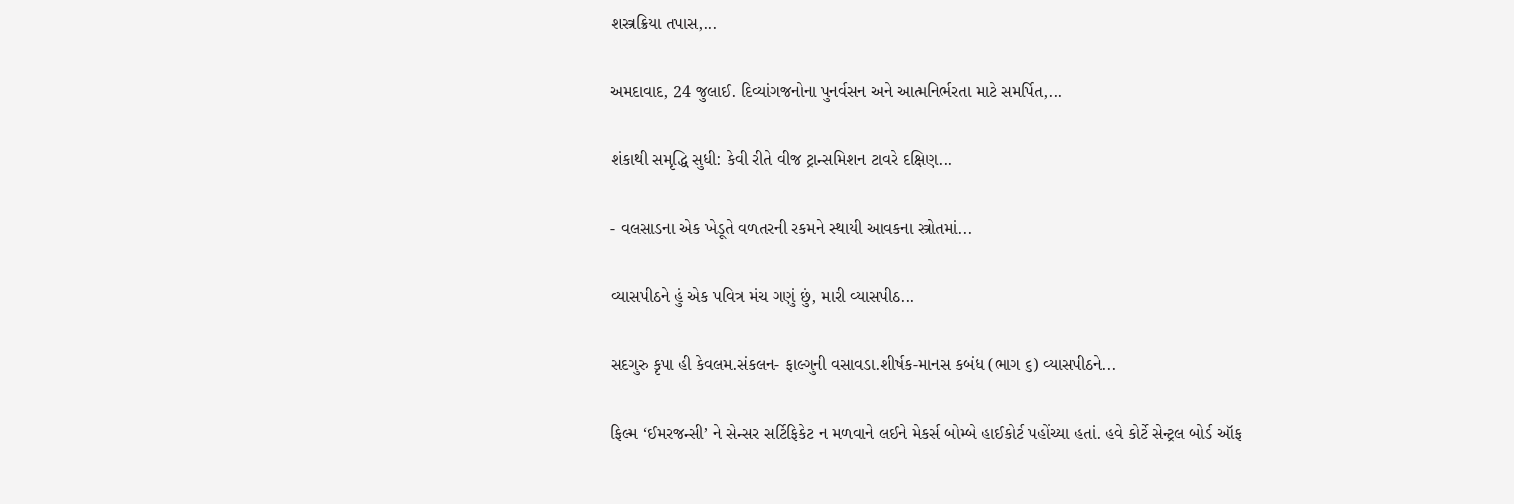શસ્ત્રક્રિયા તપાસ,...

અમદાવાદ, 24 જુલાઈ. દિવ્યાંગજનોના પુનર્વસન અને આત્મનિર્ભરતા માટે સમર્પિત,...

શંકાથી સમૃદ્ધિ સુધી: કેવી રીતે વીજ ટ્રાન્સમિશન ટાવરે દક્ષિણ...

- વલસાડના એક ખેડૂતે વળતરની રકમને સ્થાયી આવકના સ્ત્રોતમાં...

વ્યાસપીઠને હું એક પવિત્ર મંચ ગણું છું, મારી વ્યાસપીઠ...

સદગુરુ કૃપા હી કેવલમ.સંકલન- ફાલ્ગુની વસાવડા.શીર્ષક-માનસ કબંધ (ભાગ ૬) વ્યાસપીઠને...

ફિલ્મ ‘ઈમરજન્સી’ ને સેન્સર સર્ટિફિકેટ ન મળવાને લઈને મેકર્સ બોમ્બે હાઈકોર્ટ પહોંચ્યા હતાં. હવે કોર્ટે સેન્ટ્રલ બોર્ડ ઑફ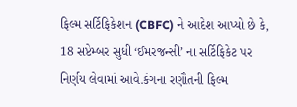ફિલ્મ સર્ટિફિકેશન (CBFC) ને આદેશ આપ્યો છે કે, 18 સપ્ટેમ્બર સુધી ‘ઈમરજન્સી’ ના સર્ટિફિકેટ પર નિર્ણય લેવામાં આવે.કંગના રણૌતની ફિલ્મ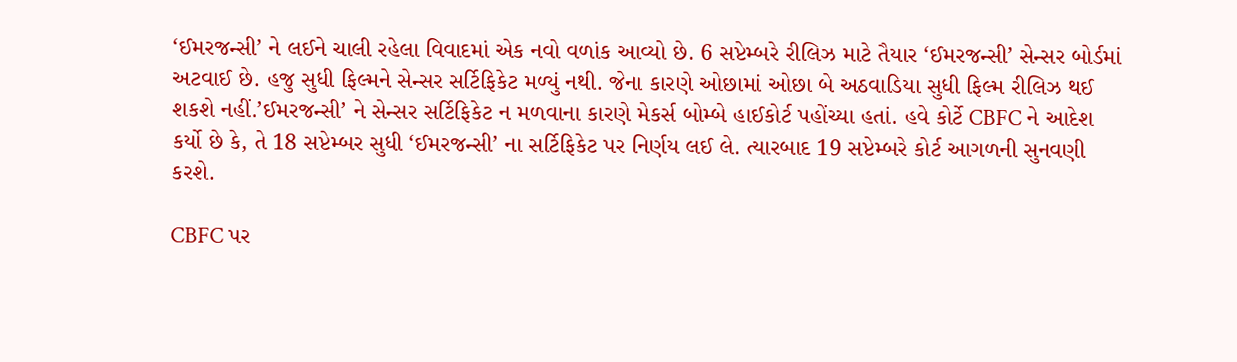‘ઈમરજન્સી’ ને લઈને ચાલી રહેલા વિવાદમાં એક નવો વળાંક આવ્યો છે. 6 સપ્ટેમ્બરે રીલિઝ માટે તૈયાર ‘ઈમરજન્સી’ સેન્સર બોર્ડમાં અટવાઈ છે. હજુ સુધી ફિલ્મને સેન્સર સર્ટિફિકેટ મળ્યું નથી. જેના કારણે ઓછામાં ઓછા બે અઠવાડિયા સુધી ફિલ્મ રીલિઝ થઈ શકશે નહીં.’ઈમરજન્સી’ ને સેન્સર સર્ટિફિકેટ ન મળવાના કારણે મેકર્સ બોમ્બે હાઈકોર્ટ પહોંચ્યા હતાં. હવે કોર્ટે CBFC ને આદેશ કર્યો છે કે, તે 18 સપ્ટેમ્બર સુધી ‘ઈમરજન્સી’ ના સર્ટિફિકેટ પર નિર્ણય લઈ લે. ત્યારબાદ 19 સપ્ટેમ્બરે કોર્ટ આગળની સુનવણી કરશે.

CBFC પર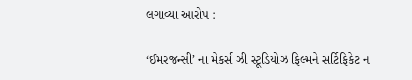લગાવ્યા આરોપ :

‘ઈમરજન્સી’ ના મેકર્સ ઝી સ્ટૂડિયોઝ ફિલ્મને સર્ટિફિકેટ ન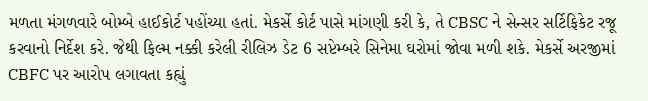મળતા મંગળવારે બોમ્બે હાઈકોર્ટ પહોંચ્યા હતાં. મેકર્સે કોર્ટ પાસે માંગણી કરી કે, તે CBSC ને સેન્સર સર્ટિફિકેટ રજૂ કરવાનો નિર્દેશ કરે. જેથી ફિલ્મ નક્કી કરેલી રીલિઝ ડેટ 6 સપ્ટેમ્બરે સિનેમા ઘરોમાં જોવા મળી શકે. મેકર્સે અરજીમાં CBFC પર આરોપ લગાવતા કહ્યું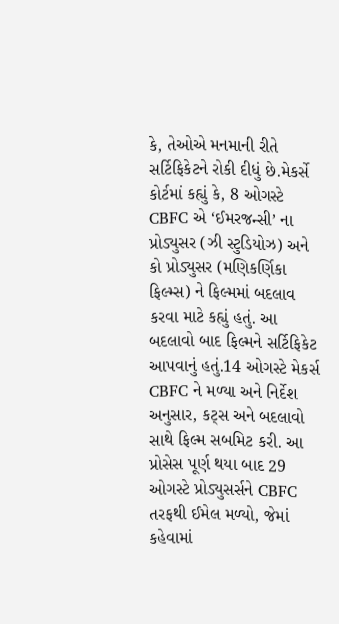કે, તેઓએ મનમાની રીતે સર્ટિફિકેટને રોકી દીધું છે.મેકર્સે કોર્ટમાં કહ્યું કે, 8 ઓગસ્ટે CBFC એ ‘ઈમરજન્સી’ ના પ્રોડ્યુસર (ઝી સ્ટુડિયોઝ) અને કો પ્રોડ્યુસર (મણિકર્ણિકા ફિલ્મ્સ) ને ફિલ્મમાં બદલાવ કરવા માટે કહ્યું હતું. આ બદલાવો બાદ ફિલ્મને સર્ટિફિકેટ આપવાનું હતું.14 ઓગસ્ટે મેકર્સ CBFC ને મળ્યા અને નિર્દેશ અનુસાર, કટ્સ અને બદલાવો સાથે ફિલ્મ સબમિટ કરી. આ પ્રોસેસ પૂર્ણ થયા બાદ 29 ઓગસ્ટે પ્રોડ્યુસર્સને CBFC તરફથી ઈમેલ મળ્યો, જેમાં કહેવામાં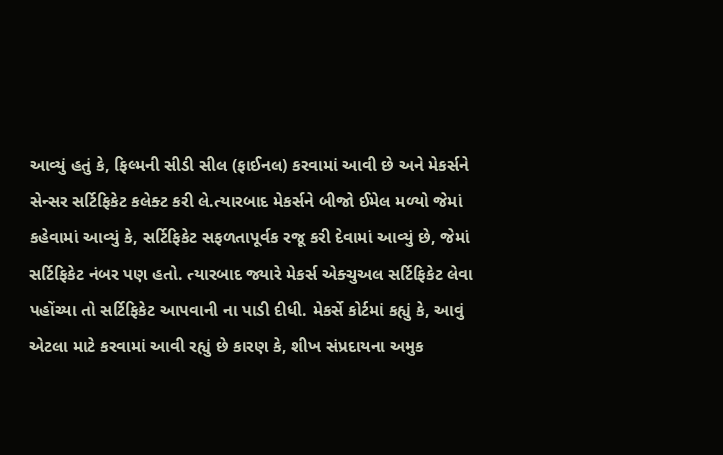આવ્યું હતું કે, ફિલ્મની સીડી સીલ (ફાઈનલ) કરવામાં આવી છે અને મેકર્સને સેન્સર સર્ટિફિકેટ કલેક્ટ કરી લે.ત્યારબાદ મેકર્સને બીજો ઈમેલ મળ્યો જેમાં કહેવામાં આવ્યું કે, સર્ટિફિકેટ સફળતાપૂર્વક રજૂ કરી દેવામાં આવ્યું છે, જેમાં સર્ટિફિકેટ નંબર પણ હતો. ત્યારબાદ જ્યારે મેકર્સ એક્ચુઅલ સર્ટિફિકેટ લેવા પહોંચ્યા તો સર્ટિફિકેટ આપવાની ના પાડી દીધી. મેકર્સે કોર્ટમાં કહ્યું કે, આવું એટલા માટે કરવામાં આવી રહ્યું છે કારણ કે, શીખ સંપ્રદાયના અમુક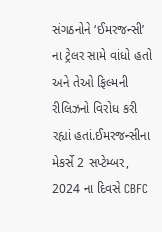સંગઠનોને ‘ઈમરજન્સી’ ના ટ્રેલર સામે વાંધો હતો અને તેઓ ફિલ્મની રીલિઝનો વિરોધ કરી રહ્યાં હતાં.ઈમરજન્સીના મેકર્સે 2 સપ્ટેમ્બર, 2024 ના દિવસે CBFC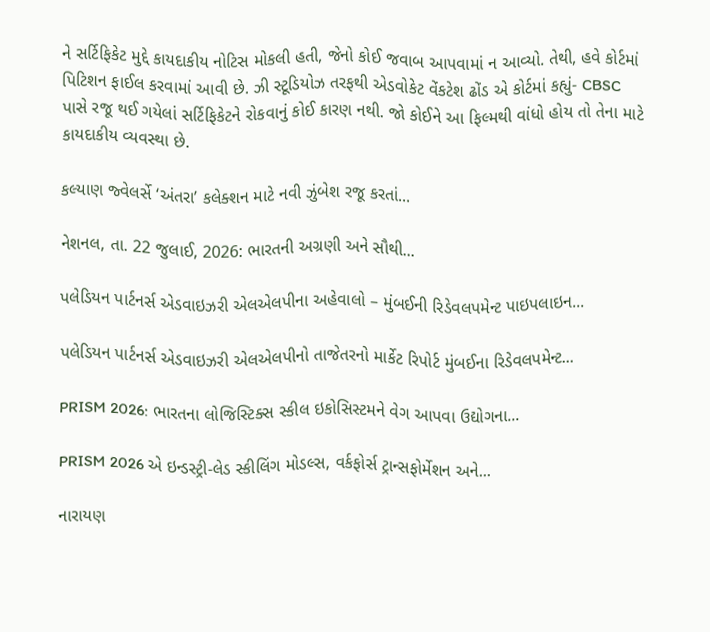ને સર્ટિફિકેટ મુદ્દે કાયદાકીય નોટિસ મોકલી હતી, જેનો કોઈ જવાબ આપવામાં ન આવ્યો. તેથી, હવે કોર્ટમાં પિટિશન ફાઈલ કરવામાં આવી છે. ઝી સ્ટૂડિયોઝ તરફથી એડવોકેટ વેંકટેશ ઢોંડ એ કોર્ટમાં કહ્યું- CBSC પાસે રજૂ થઈ ગયેલાં સર્ટિફિકેટને રોકવાનું કોઈ કારણ નથી. જો કોઈને આ ફિલ્મથી વાંધો હોય તો તેના માટે કાયદાકીય વ્યવસ્થા છે.

કલ્યાણ જ્વેલર્સે ‘અંતરા’ કલેક્શન માટે નવી ઝુંબેશ રજૂ કરતાં...

નેશનલ, તા. 22 જુલાઈ, 2026: ભારતની અગ્રણી અને સૌથી...

પલેડિયન પાર્ટનર્સ એડવાઇઝરી એલએલપીના અહેવાલો – મુંબઈની રિડેવલપમેન્ટ પાઇપલાઇન...

પલેડિયન પાર્ટનર્સ એડવાઇઝરી એલએલપીનો તાજેતરનો માર્કેટ રિપોર્ટ મુંબઈના રિડેવલપમેન્ટ...

PRISM 2026: ભારતના લોજિસ્ટિક્સ સ્કીલ ઇકોસિસ્ટમને વેગ આપવા ઉદ્યોગના...

PRISM 2026 એ ઇન્ડસ્ટ્રી-લેડ સ્કીલિંગ મોડલ્સ, વર્કફોર્સ ટ્રાન્સફોર્મેશન અને...

નારાયણ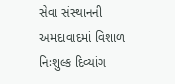સેવા સંસ્થાનની અમદાવાદમાં વિશાળ નિઃશુલ્ક દિવ્યાંગ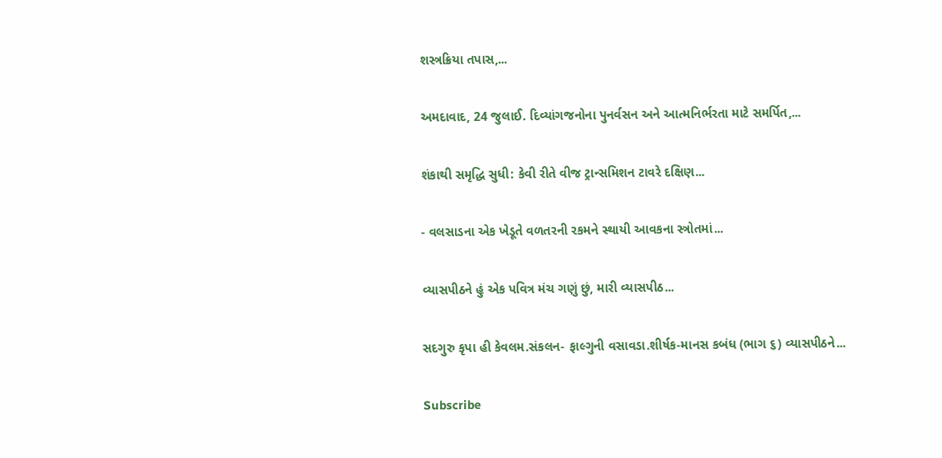શસ્ત્રક્રિયા તપાસ,...

અમદાવાદ, 24 જુલાઈ. દિવ્યાંગજનોના પુનર્વસન અને આત્મનિર્ભરતા માટે સમર્પિત,...

શંકાથી સમૃદ્ધિ સુધી: કેવી રીતે વીજ ટ્રાન્સમિશન ટાવરે દક્ષિણ...

- વલસાડના એક ખેડૂતે વળતરની રકમને સ્થાયી આવકના સ્ત્રોતમાં...

વ્યાસપીઠને હું એક પવિત્ર મંચ ગણું છું, મારી વ્યાસપીઠ...

સદગુરુ કૃપા હી કેવલમ.સંકલન- ફાલ્ગુની વસાવડા.શીર્ષક-માનસ કબંધ (ભાગ ૬) વ્યાસપીઠને...

Subscribe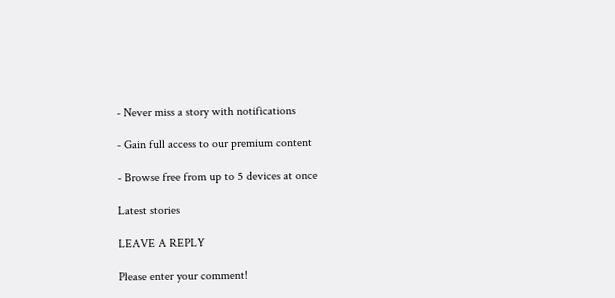- Never miss a story with notifications

- Gain full access to our premium content

- Browse free from up to 5 devices at once

Latest stories

LEAVE A REPLY

Please enter your comment!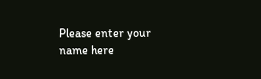Please enter your name here